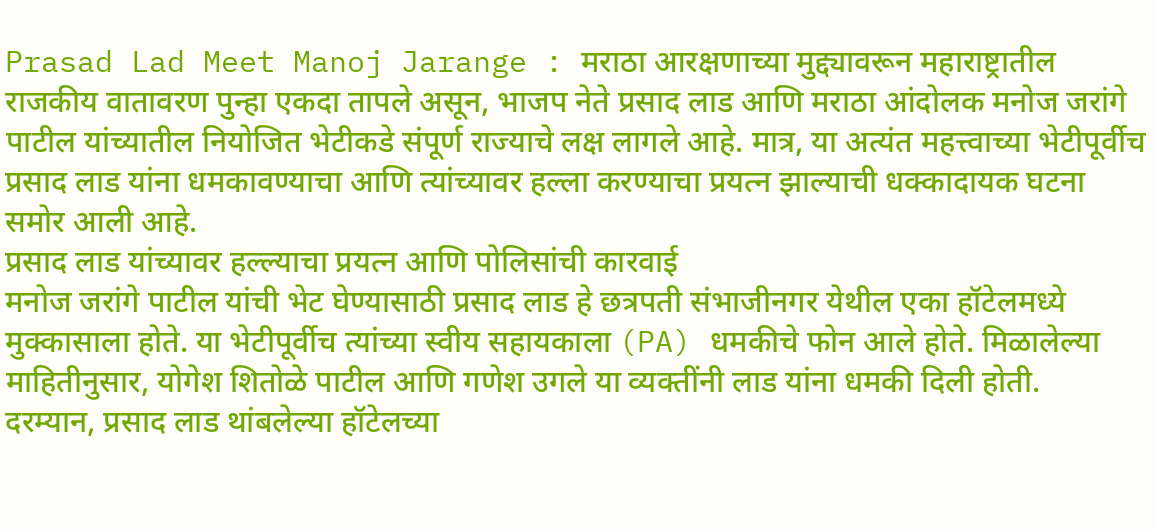Prasad Lad Meet Manoj Jarange : मराठा आरक्षणाच्या मुद्द्यावरून महाराष्ट्रातील राजकीय वातावरण पुन्हा एकदा तापले असून, भाजप नेते प्रसाद लाड आणि मराठा आंदोलक मनोज जरांगे पाटील यांच्यातील नियोजित भेटीकडे संपूर्ण राज्याचे लक्ष लागले आहे. मात्र, या अत्यंत महत्त्वाच्या भेटीपूर्वीच प्रसाद लाड यांना धमकावण्याचा आणि त्यांच्यावर हल्ला करण्याचा प्रयत्न झाल्याची धक्कादायक घटना समोर आली आहे.
प्रसाद लाड यांच्यावर हल्ल्याचा प्रयत्न आणि पोलिसांची कारवाई
मनोज जरांगे पाटील यांची भेट घेण्यासाठी प्रसाद लाड हे छत्रपती संभाजीनगर येथील एका हॉटेलमध्ये मुक्कासाला होते. या भेटीपूर्वीच त्यांच्या स्वीय सहायकाला (PA) धमकीचे फोन आले होते. मिळालेल्या माहितीनुसार, योगेश शितोळे पाटील आणि गणेश उगले या व्यक्तींनी लाड यांना धमकी दिली होती.
दरम्यान, प्रसाद लाड थांबलेल्या हॉटेलच्या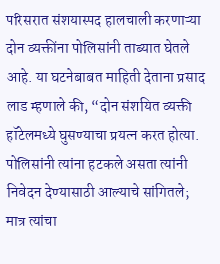परिसरात संशयास्पद हालचाली करणाऱ्या दोन व्यक्तींना पोलिसांनी ताब्यात घेतले आहे. या घटनेबाबत माहिती देताना प्रसाद लाड म्हणाले की, “दोन संशयित व्यक्ती हॉटेलमध्ये घुसण्याचा प्रयत्न करत होत्या. पोलिसांनी त्यांना हटकले असता त्यांनी निवेदन देण्यासाठी आल्याचे सांगितले; मात्र त्यांचा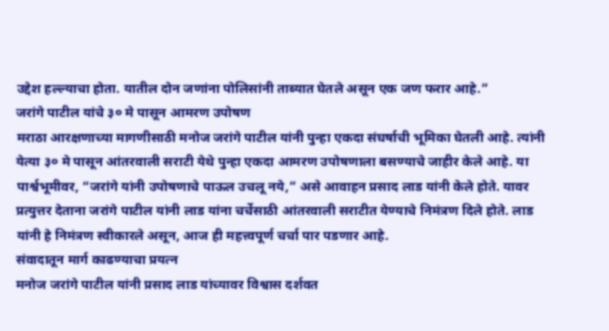उद्देश हल्ल्याचा होता. यातील दोन जणांना पोलिसांनी ताब्यात घेतले असून एक जण फरार आहे.”
जरांगे पाटील यांचे ३० मे पासून आमरण उपोषण
मराठा आरक्षणाच्या मागणीसाठी मनोज जरांगे पाटील यांनी पुन्हा एकदा संघर्षाची भूमिका घेतली आहे. त्यांनी येत्या ३० मे पासून आंतरवाली सराटी येथे पुन्हा एकदा आमरण उपोषणाला बसण्याचे जाहीर केले आहे. या पार्श्वभूमीवर, “जरांगे यांनी उपोषणाचे पाऊल उचलू नये,” असे आवाहन प्रसाद लाड यांनी केले होते. यावर प्रत्युत्तर देताना जरांगे पाटील यांनी लाड यांना चर्चेसाठी आंतरवाली सराटीत येण्याचे निमंत्रण दिले होते. लाड यांनी हे निमंत्रण स्वीकारले असून, आज ही महत्त्वपूर्ण चर्चा पार पडणार आहे.
संवादातून मार्ग काढण्याचा प्रयत्न
मनोज जरांगे पाटील यांनी प्रसाद लाड यांच्यावर विश्वास दर्शवत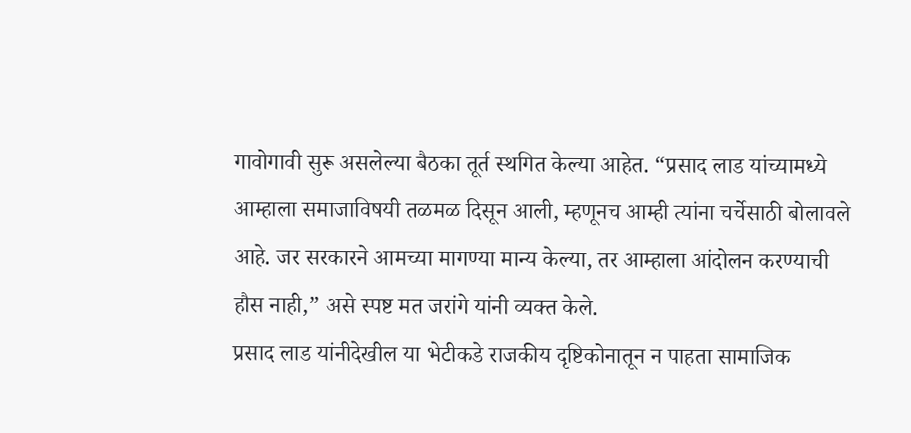गावोगावी सुरू असलेल्या बैठका तूर्त स्थगित केल्या आहेत. “प्रसाद लाड यांच्यामध्ये आम्हाला समाजाविषयी तळमळ दिसून आली, म्हणूनच आम्ही त्यांना चर्चेसाठी बोलावले आहे. जर सरकारने आमच्या मागण्या मान्य केल्या, तर आम्हाला आंदोलन करण्याची हौस नाही,” असे स्पष्ट मत जरांगे यांनी व्यक्त केले.
प्रसाद लाड यांनीदेखील या भेटीकडे राजकीय दृष्टिकोनातून न पाहता सामाजिक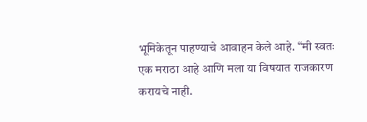भूमिकेतून पाहण्याचे आवाहन केले आहे. “मी स्वतः एक मराठा आहे आणि मला या विषयात राजकारण करायचे नाही.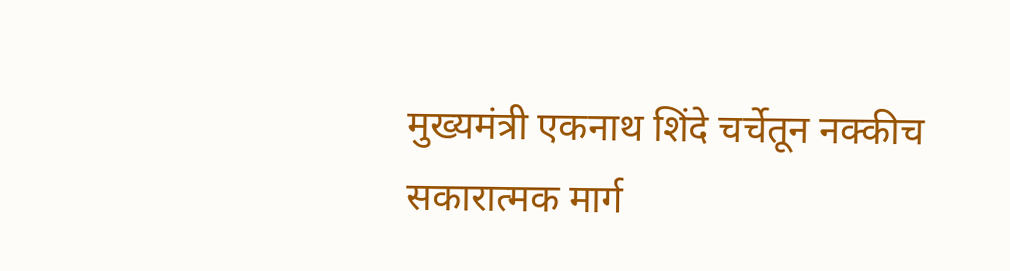मुख्यमंत्री एकनाथ शिंदे चर्चेतून नक्कीच सकारात्मक मार्ग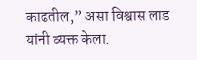काढतील,” असा विश्वास लाड यांनी व्यक्त केला.